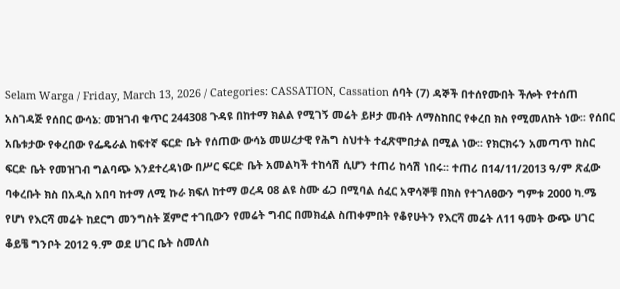Selam Warga / Friday, March 13, 2026 / Categories: CASSATION, Cassation ሰባት (7) ዳኞች በተሰየሙበት ችሎት የተሰጠ አስገዳጅ የሰበር ውሳኔ: መዝገብ ቁጥር 244308 ጉዳዩ በከተማ ክልል የሚገኝ መሬት ይዞታ መብት ለማስከበር የቀረበ ክስ የሚመለከት ነው፡፡ የሰበር አቤቱታው የቀረበው የፌዴራል ከፍተኛ ፍርድ ቤት የሰጠው ውሳኔ መሠረታዊ የሕግ ስህተት ተፈጽሞበታል በሚል ነው፡፡ የክርክሩን አመጣጥ ከስር ፍርድ ቤት የመዝገብ ግልባጭ እንደተረዳነው በሥር ፍርድ ቤት አመልካች ተከሳሽ ሲሆን ተጠሪ ከሳሽ ነበሩ፡፡ ተጠሪ በ14/11/2013 ዓ/ም ጽፈው ባቀረቡት ክስ በአዲስ አበባ ከተማ ለሚ ኩራ ክፍለ ከተማ ወረዳ 08 ልዩ ስሙ ፊጋ በሚባል ሰፈር አዋሳኞቹ በክስ የተገለፀውን ግምቱ 2000 ካ.ሜ የሆነ የእርሻ መሬት ከደርግ መንግስት ጀምሮ ተገቢውን የመሬት ግብር በመክፈል ስጠቀምበት የቆየሁትን የእርሻ መሬት ለ11 ዓመት ውጭ ሀገር ቆይቼ ግንቦት 2012 ዓ.ም ወደ ሀገር ቤት ስመለስ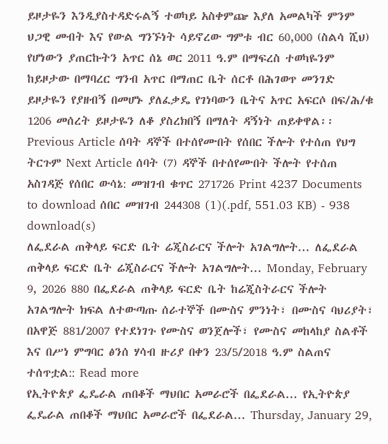ይዞታዬን እንዲያስተዳድሩልኝ ተወካይ አስቀምጬ እያለ አመልካች ምንም ህጋዊ መብት እና የውል ግንኙነት ሳይኖረው ግምቱ ብር 60,000 (ስልሳ ሺህ) የሆነውን ያጠርኩትን አጥር ሰኔ ወር 2011 ዓ.ም በማፍረስ ተወካዬንም ከይዞታው በማባረር ግንብ አጥር በማጠር ቤት ሰርቶ በሕገወጥ መንገድ ይዞታዬን የያዘብኝ በመሆኑ ያለፈቃዴ የገነባውን ቤትና አጥር አፍርሶ በፍ/ሕ/ቁ 1206 መሰረት ይዞታዬን ለቆ ያስረክበኝ በማለት ዳኝነት ጠይቀዋል፡፡ Previous Article ሰባት ዳኞች በተሰየሙበት የሰበር ችሎት የተሰጠ የህግ ትርጉም Next Article ሰባት (7) ዳኞች በተሰየሙበት ችሎት የተሰጠ አስገዳጅ የሰበር ውሳኔ: መዝገብ ቁጥር 271726 Print 4237 Documents to download ሰበር መዝገብ 244308 (1)(.pdf, 551.03 KB) - 938 download(s)
ለፌደራል ጠቅላይ ፍርድ ቤት ሬጂስራርና ችሎት አገልግሎት... ለፌደራል ጠቅላይ ፍርድ ቤት ሬጂስራርና ችሎት አገልግሎት... Monday, February 9, 2026 880 በፌደራል ጠቅላይ ፍርድ ቤት ከሬጂስትራርና ችሎት አገልግሎት ክፍል ለተውጣጡ ሰራተኞች በሙስና ምንነት፣ በሙስና ባህሪያት፣ በአዋጅ 881/2007 የተደነገጉ የሙስና ወንጀሎች፣ የሙስና መከላከያ ስልቶች እና በሥነ ምግባር ፅንሰ ሃሳብ ዙሪያ በቀን 23/5/2018 ዓ.ም ስልጠና ተሰጥቷል:: Read more
የኢትዮጵያ ፌዴራል ጠበቆች ማህበር አመራሮች በፌደራል... የኢትዮጵያ ፌዴራል ጠበቆች ማህበር አመራሮች በፌደራል... Thursday, January 29,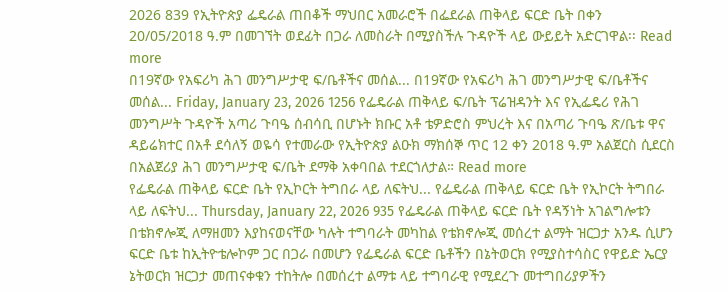2026 839 የኢትዮጵያ ፌዴራል ጠበቆች ማህበር አመራሮች በፌደራል ጠቅላይ ፍርድ ቤት በቀን 20/05/2018 ዓ.ም በመገኘት ወደፊት በጋራ ለመስራት በሚያስችሉ ጉዳዮች ላይ ውይይት አድርገዋል፡፡ Read more
በ19ኛው የአፍሪካ ሕገ መንግሥታዊ ፍ/ቤቶችና መሰል... በ19ኛው የአፍሪካ ሕገ መንግሥታዊ ፍ/ቤቶችና መሰል... Friday, January 23, 2026 1256 የፌዴራል ጠቅላይ ፍ/ቤት ፕሬዝዳንት እና የኢፌዴሪ የሕገ መንግሥት ጉዳዮች አጣሪ ጉባዔ ሰብሳቢ በሆኑት ክቡር አቶ ቴዎድሮስ ምህረት እና በአጣሪ ጉባዔ ጽ/ቤቱ ዋና ዳይሬክተር በአቶ ደሳለኝ ወዬሳ የተመራው የኢትዮጵያ ልዑክ ማክሰኞ ጥር 12 ቀን 2018 ዓ.ም አልጀርስ ሲደርስ በአልጀሪያ ሕገ መንግሥታዊ ፍ/ቤት ደማቅ አቀባበል ተደርጎለታል። Read more
የፌዴራል ጠቅላይ ፍርድ ቤት የኢኮርት ትግበራ ላይ ለፍትህ... የፌዴራል ጠቅላይ ፍርድ ቤት የኢኮርት ትግበራ ላይ ለፍትህ... Thursday, January 22, 2026 935 የፌዴራል ጠቅላይ ፍርድ ቤት የዳኝነት አገልግሎቱን በቴክኖሎጂ ለማዘመን እያከናወናቸው ካሉት ተግባራት መካከል የቴክኖሎጂ መሰረተ ልማት ዝርጋታ አንዱ ሲሆን ፍርድ ቤቱ ከኢትዮቴሎኮም ጋር በጋራ በመሆን የፌዴራል ፍርድ ቤቶችን በኔትወርክ የሚያስተሳስር የዋይድ ኤርያ ኔትወርክ ዝርጋታ መጠናቀቁን ተከትሎ በመሰረተ ልማቱ ላይ ተግባራዊ የሚደረጉ መተግበሪያዎችን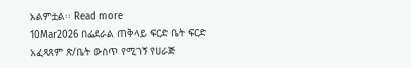አልምቷል፡፡ Read more
10Mar2026 በፌደራል ጠቅላይ ፍርድ ቤት ፍርድ አፈጻጸም ጽ/ቤት ውስጥ የሚገኝ የሀራጅ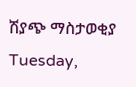ሽያጭ ማስታወቂያ Tuesday,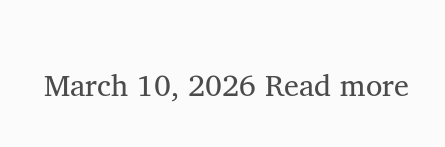March 10, 2026 Read more